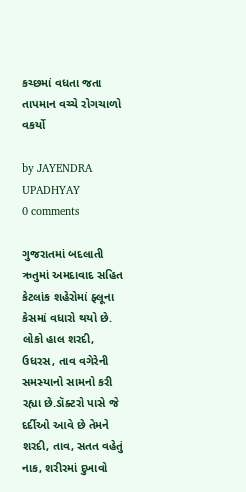કચ્છમાં વધતા જતા તાપમાન વચ્ચે રોગચાળો વકર્યો

by JAYENDRA UPADHYAY
0 comments

ગુજરાતમાં બદલાતી ઋતુમાં અમદાવાદ સહિત કેટલાંક શહેરોમાં ફ્લૂના કેસમાં વધારો થયો છે. લોકો હાલ શરદી, ઉધરસ, તાવ વગેરેની સમસ્યાનો સામનો કરી રહ્યા છે.ડૉક્ટરો પાસે જે દર્દીઓ આવે છે તેમને શરદી, તાવ, સતત વહેતું નાક, શરીરમાં દુખાવો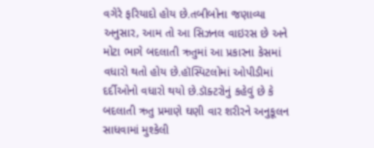વગેરે ફરિયાદો હોય છે.તબીબોના જણાવ્યા અનુસાર, આમ તો આ સિઝનલ વાઇરસ છે અને મોટા ભાગે બદલાતી ઋતુમાં આ પ્રકારના કેસમાં વધારો થતો હોય છે.હૉસ્પિટલોમાં ઓપીડીમાં દર્દીઓનો વધારો થયો છે.ડૉક્ટરોનું કહેવું છે કે બદલાતી ઋતુ પ્રમાણે ઘણી વાર શરીરને અનુકૂલન સાધવામાં મુશ્કેલી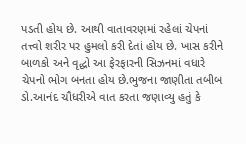પડતી હોય છે. આથી વાતાવરણમાં રહેલાં ચેપનાં તત્ત્વો શરીર પર હુમલો કરી દેતાં હોય છે. ખાસ કરીને બાળકો અને વૃદ્ધો આ ફેરફારની સિઝનમાં વધારે ચેપનો ભોગ બનતા હોય છે.ભુજના જાણીતા તબીબ ડો.આનંદ ચૌધરીએ વાત કરતા જણાવ્યુ હતું કે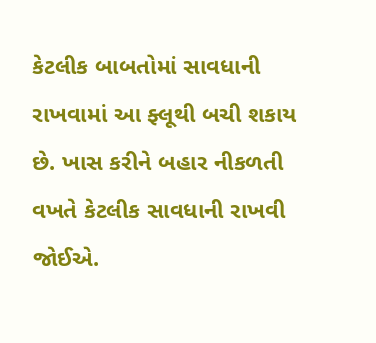કેટલીક બાબતોમાં સાવધાની રાખવામાં આ ફ્લૂથી બચી શકાય છે. ખાસ કરીને બહાર નીકળતી વખતે કેટલીક સાવધાની રાખવી જોઈએ.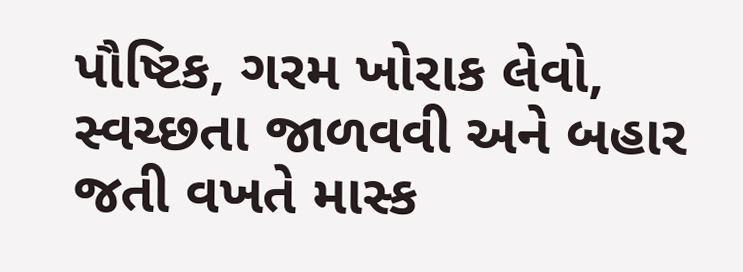પૌષ્ટિક, ગરમ ખોરાક લેવો, સ્વચ્છતા જાળવવી અને બહાર જતી વખતે માસ્ક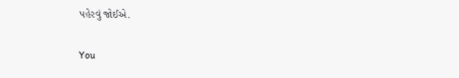પહેરવું જોઈએ.

You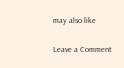may also like

Leave a Comment